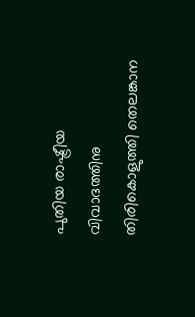പുതിയ രാഷ്ട്രീയ വിവാദത്തിനു തിരികൊളുത്തി തെലങ്കാന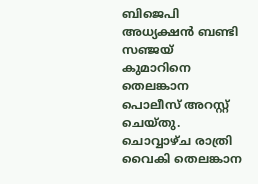ബിജെപി അധ്യക്ഷൻ ബണ്ടി സഞ്ജയ് കുമാറിനെ തെലങ്കാന പൊലീസ് അറസ്റ്റ് ചെയ്തു. ചൊവ്വാഴ്ച രാത്രി വൈകി തെലങ്കാന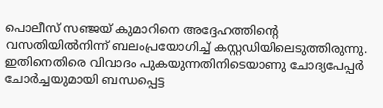പൊലീസ് സഞ്ജയ് കുമാറിനെ അദ്ദേഹത്തിന്റെ വസതിയിൽനിന്ന് ബലംപ്രയോഗിച്ച് കസ്റ്റഡിയിലെടുത്തിരുന്നു. ഇതിനെതിരെ വിവാദം പുകയുന്നതിനിടെയാണു ചോദ്യപേപ്പർ ചോർച്ചയുമായി ബന്ധപ്പെട്ട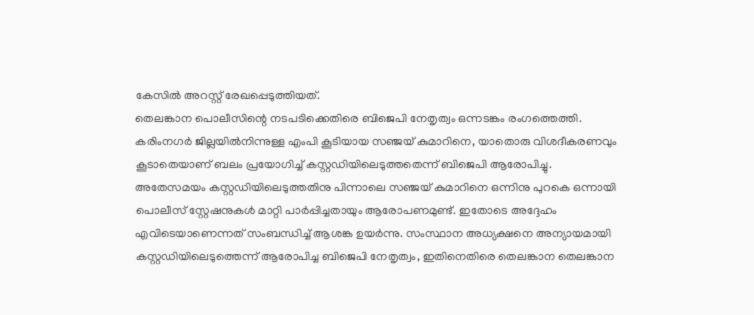കേസിൽ അറസ്റ്റ് രേഖപ്പെടുത്തിയത്.
തെലങ്കാന പൊലീസിന്റെ നടപടിക്കെതിരെ ബിജെപി നേതൃത്വം ഒന്നടങ്കം രംഗത്തെത്തി. കരിംനഗർ ജില്ലയിൽനിന്നുള്ള എംപി കൂടിയായ സഞ്ജയ് കുമാറിനെ, യാതൊരു വിശദീകരണവും കൂടാതെയാണ് ബലം പ്രയോഗിച്ച് കസ്റ്റഡിയിലെടുത്തതെന്ന് ബിജെപി ആരോപിച്ചു.
അതേസമയം കസ്റ്റഡിയിലെടുത്തതിനു പിന്നാലെ സഞ്ജയ് കുമാറിനെ ഒന്നിനു പുറകെ ഒന്നായി പൊലീസ് സ്റ്റേഷനുകൾ മാറ്റി പാർപ്പിച്ചതായും ആരോപണമുണ്ട്. ഇതോടെ അദ്ദേഹം എവിടെയാണെന്നത് സംബന്ധിച്ച് ആശങ്ക ഉയർന്നു. സംസ്ഥാന അധ്യക്ഷനെ അന്യായമായി കസ്റ്റഡിയിലെടുത്തെന്ന് ആരോപിച്ച ബിജെപി നേതൃത്വം, ഇതിനെതിരെ തെലങ്കാന തെലങ്കാന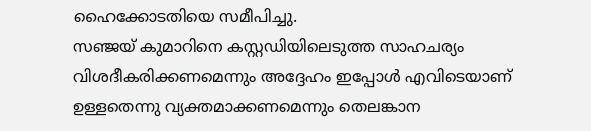ഹൈക്കോടതിയെ സമീപിച്ചു.
സഞ്ജയ് കുമാറിനെ കസ്റ്റഡിയിലെടുത്ത സാഹചര്യം വിശദീകരിക്കണമെന്നും അദ്ദേഹം ഇപ്പോൾ എവിടെയാണ് ഉള്ളതെന്നു വ്യക്തമാക്കണമെന്നും തെലങ്കാന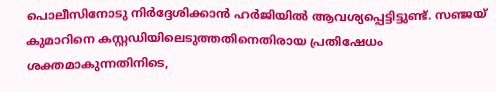പൊലീസിനോടു നിർദ്ദേശിക്കാൻ ഹർജിയിൽ ആവശ്യപ്പെട്ടിട്ടുണ്ട്. സഞ്ജയ് കുമാറിനെ കസ്റ്റഡിയിലെടുത്തതിനെതിരായ പ്രതിഷേധം ശക്തമാകുന്നതിനിടെ,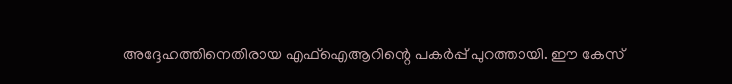അദ്ദേഹത്തിനെതിരായ എഫ്ഐആറിന്റെ പകർപ്പ് പുറത്തായി. ഈ കേസ്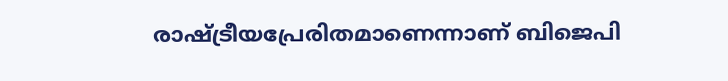രാഷ്ട്രീയപ്രേരിതമാണെന്നാണ് ബിജെപി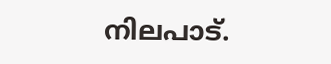നിലപാട്.